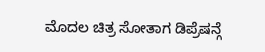ಮೊದಲ ಚಿತ್ರ ಸೋತಾಗ ಡಿಪ್ರೆಷನ್ಗೆ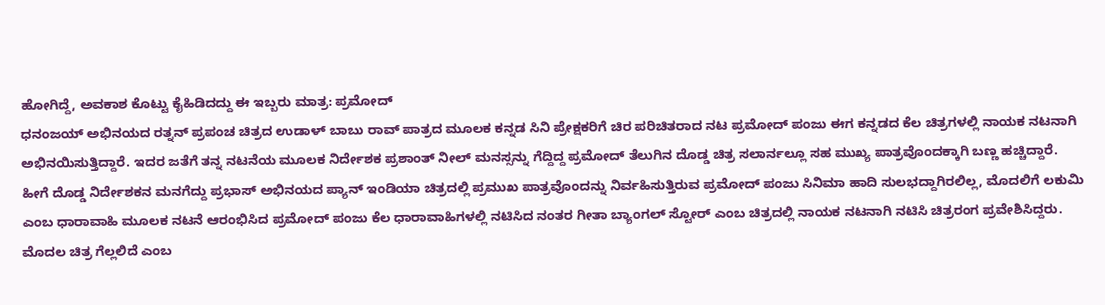ಹೋಗಿದ್ದೆ, ಅವಕಾಶ ಕೊಟ್ಟು ಕೈಹಿಡಿದದ್ದು ಈ ಇಬ್ಬರು ಮಾತ್ರ: ಪ್ರಮೋದ್
ಧನಂಜಯ್ ಅಭಿನಯದ ರತ್ನನ್ ಪ್ರಪಂಚ ಚಿತ್ರದ ಉಡಾಳ್ ಬಾಬು ರಾವ್ ಪಾತ್ರದ ಮೂಲಕ ಕನ್ನಡ ಸಿನಿ ಪ್ರೇಕ್ಷಕರಿಗೆ ಚಿರ ಪರಿಚಿತರಾದ ನಟ ಪ್ರಮೋದ್ ಪಂಜು ಈಗ ಕನ್ನಡದ ಕೆಲ ಚಿತ್ರಗಳಲ್ಲಿ ನಾಯಕ ನಟನಾಗಿ ಅಭಿನಯಿಸುತ್ತಿದ್ದಾರೆ. ಇದರ ಜತೆಗೆ ತನ್ನ ನಟನೆಯ ಮೂಲಕ ನಿರ್ದೇಶಕ ಪ್ರಶಾಂತ್ ನೀಲ್ ಮನಸ್ಸನ್ನು ಗೆದ್ದಿದ್ದ ಪ್ರಮೋದ್ ತೆಲುಗಿನ ದೊಡ್ಡ ಚಿತ್ರ ಸಲಾರ್ನಲ್ಲೂ ಸಹ ಮುಖ್ಯ ಪಾತ್ರವೊಂದಕ್ಕಾಗಿ ಬಣ್ಣ ಹಚ್ಚಿದ್ದಾರೆ.
ಹೀಗೆ ದೊಡ್ಡ ನಿರ್ದೇಶಕನ ಮನಗೆದ್ದು ಪ್ರಭಾಸ್ ಅಭಿನಯದ ಪ್ಯಾನ್ ಇಂಡಿಯಾ ಚಿತ್ರದಲ್ಲಿ ಪ್ರಮುಖ ಪಾತ್ರವೊಂದನ್ನು ನಿರ್ವಹಿಸುತ್ತಿರುವ ಪ್ರಮೋದ್ ಪಂಜು ಸಿನಿಮಾ ಹಾದಿ ಸುಲಭದ್ದಾಗಿರಲಿಲ್ಲ, ಮೊದಲಿಗೆ ಲಕುಮಿ ಎಂಬ ಧಾರಾವಾಹಿ ಮೂಲಕ ನಟನೆ ಆರಂಭಿಸಿದ ಪ್ರಮೋದ್ ಪಂಜು ಕೆಲ ಧಾರಾವಾಹಿಗಳಲ್ಲಿ ನಟಿಸಿದ ನಂತರ ಗೀತಾ ಬ್ಯಾಂಗಲ್ ಸ್ಟೋರ್ ಎಂಬ ಚಿತ್ರದಲ್ಲಿ ನಾಯಕ ನಟನಾಗಿ ನಟಿಸಿ ಚಿತ್ರರಂಗ ಪ್ರವೇಶಿಸಿದ್ದರು.
ಮೊದಲ ಚಿತ್ರ ಗೆಲ್ಲಲಿದೆ ಎಂಬ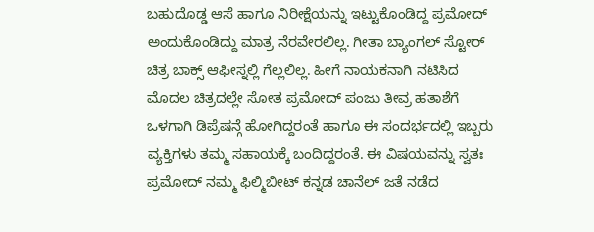ಬಹುದೊಡ್ಡ ಆಸೆ ಹಾಗೂ ನಿರೀಕ್ಷೆಯನ್ನು ಇಟ್ಟುಕೊಂಡಿದ್ದ ಪ್ರಮೋದ್ ಅಂದುಕೊಂಡಿದ್ದು ಮಾತ್ರ ನೆರವೇರಲಿಲ್ಲ. ಗೀತಾ ಬ್ಯಾಂಗಲ್ ಸ್ಟೋರ್ ಚಿತ್ರ ಬಾಕ್ಸ್ ಆಫೀಸ್ನಲ್ಲಿ ಗೆಲ್ಲಲಿಲ್ಲ. ಹೀಗೆ ನಾಯಕನಾಗಿ ನಟಿಸಿದ ಮೊದಲ ಚಿತ್ರದಲ್ಲೇ ಸೋತ ಪ್ರಮೋದ್ ಪಂಜು ತೀವ್ರ ಹತಾಶೆಗೆ ಒಳಗಾಗಿ ಡಿಪ್ರೆಷನ್ಗೆ ಹೋಗಿದ್ದರಂತೆ ಹಾಗೂ ಈ ಸಂದರ್ಭದಲ್ಲಿ ಇಬ್ಬರು ವ್ಯಕ್ತಿಗಳು ತಮ್ಮ ಸಹಾಯಕ್ಕೆ ಬಂದಿದ್ದರಂತೆ. ಈ ವಿಷಯವನ್ನು ಸ್ವತಃ ಪ್ರಮೋದ್ ನಮ್ಮ ಫಿಲ್ಮಿಬೀಟ್ ಕನ್ನಡ ಚಾನೆಲ್ ಜತೆ ನಡೆದ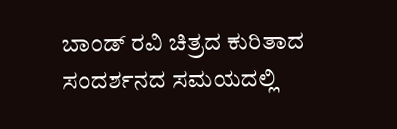ಬಾಂಡ್ ರವಿ ಚಿತ್ರದ ಕುರಿತಾದ ಸಂದರ್ಶನದ ಸಮಯದಲ್ಲಿ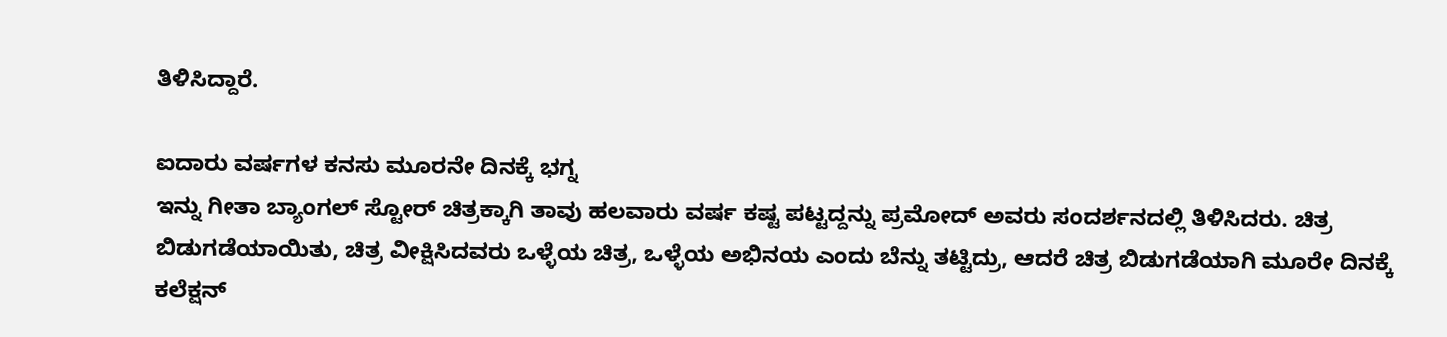ತಿಳಿಸಿದ್ದಾರೆ.

ಐದಾರು ವರ್ಷಗಳ ಕನಸು ಮೂರನೇ ದಿನಕ್ಕೆ ಭಗ್ನ
ಇನ್ನು ಗೀತಾ ಬ್ಯಾಂಗಲ್ ಸ್ಟೋರ್ ಚಿತ್ರಕ್ಕಾಗಿ ತಾವು ಹಲವಾರು ವರ್ಷ ಕಷ್ಟ ಪಟ್ಟದ್ದನ್ನು ಪ್ರಮೋದ್ ಅವರು ಸಂದರ್ಶನದಲ್ಲಿ ತಿಳಿಸಿದರು. ಚಿತ್ರ ಬಿಡುಗಡೆಯಾಯಿತು, ಚಿತ್ರ ವೀಕ್ಷಿಸಿದವರು ಒಳ್ಳೆಯ ಚಿತ್ರ, ಒಳ್ಳೆಯ ಅಭಿನಯ ಎಂದು ಬೆನ್ನು ತಟ್ಟಿದ್ರು, ಆದರೆ ಚಿತ್ರ ಬಿಡುಗಡೆಯಾಗಿ ಮೂರೇ ದಿನಕ್ಕೆ ಕಲೆಕ್ಷನ್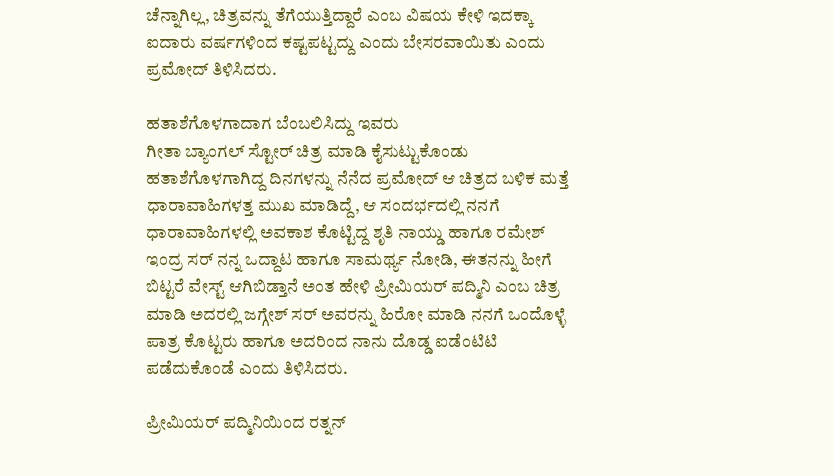ಚೆನ್ನಾಗಿಲ್ಲ, ಚಿತ್ರವನ್ನು ತೆಗೆಯುತ್ತಿದ್ದಾರೆ ಎಂಬ ವಿಷಯ ಕೇಳಿ ಇದಕ್ಕಾ ಐದಾರು ವರ್ಷಗಳಿಂದ ಕಷ್ಟಪಟ್ಟದ್ದು ಎಂದು ಬೇಸರವಾಯಿತು ಎಂದು ಪ್ರಮೋದ್ ತಿಳಿಸಿದರು.

ಹತಾಶೆಗೊಳಗಾದಾಗ ಬೆಂಬಲಿಸಿದ್ದು ಇವರು
ಗೀತಾ ಬ್ಯಾಂಗಲ್ ಸ್ಟೋರ್ ಚಿತ್ರ ಮಾಡಿ ಕೈಸುಟ್ಟುಕೊಂಡು ಹತಾಶೆಗೊಳಗಾಗಿದ್ದ ದಿನಗಳನ್ನು ನೆನೆದ ಪ್ರಮೋದ್ ಆ ಚಿತ್ರದ ಬಳಿಕ ಮತ್ತೆ ಧಾರಾವಾಹಿಗಳತ್ತ ಮುಖ ಮಾಡಿದ್ದೆ, ಆ ಸಂದರ್ಭದಲ್ಲಿ ನನಗೆ ಧಾರಾವಾಹಿಗಳಲ್ಲಿ ಅವಕಾಶ ಕೊಟ್ಟಿದ್ದ ಶೃತಿ ನಾಯ್ಡು ಹಾಗೂ ರಮೇಶ್ ಇಂದ್ರ ಸರ್ ನನ್ನ ಒದ್ದಾಟ ಹಾಗೂ ಸಾಮರ್ಥ್ಯ ನೋಡಿ, ಈತನನ್ನು ಹೀಗೆ ಬಿಟ್ಟರೆ ವೇಸ್ಟ್ ಆಗಿಬಿಡ್ತಾನೆ ಅಂತ ಹೇಳಿ ಪ್ರೀಮಿಯರ್ ಪದ್ಮಿನಿ ಎಂಬ ಚಿತ್ರ ಮಾಡಿ ಅದರಲ್ಲಿ ಜಗ್ಗೇಶ್ ಸರ್ ಅವರನ್ನು ಹಿರೋ ಮಾಡಿ ನನಗೆ ಒಂದೊಳ್ಳೆ ಪಾತ್ರ ಕೊಟ್ಟರು ಹಾಗೂ ಅದರಿಂದ ನಾನು ದೊಡ್ಡ ಐಡೆಂಟಿಟಿ ಪಡೆದುಕೊಂಡೆ ಎಂದು ತಿಳಿಸಿದರು.

ಪ್ರೀಮಿಯರ್ ಪದ್ಮಿನಿಯಿಂದ ರತ್ನನ್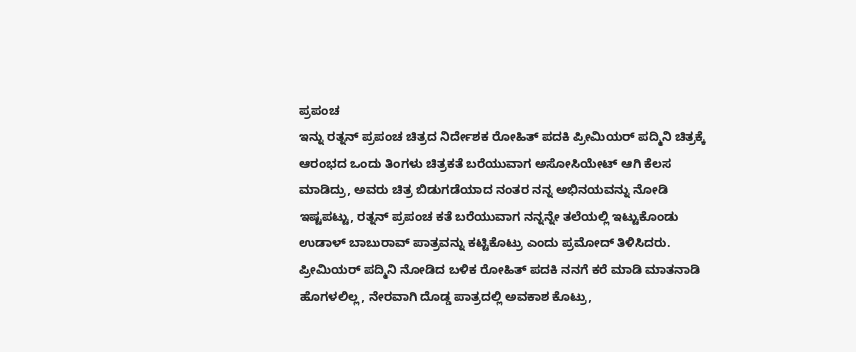ಪ್ರಪಂಚ
ಇನ್ನು ರತ್ನನ್ ಪ್ರಪಂಚ ಚಿತ್ರದ ನಿರ್ದೇಶಕ ರೋಹಿತ್ ಪದಕಿ ಪ್ರೀಮಿಯರ್ ಪದ್ಮಿನಿ ಚಿತ್ರಕ್ಕೆ ಆರಂಭದ ಒಂದು ತಿಂಗಳು ಚಿತ್ರಕತೆ ಬರೆಯುವಾಗ ಅಸೋಸಿಯೇಟ್ ಆಗಿ ಕೆಲಸ ಮಾಡಿದ್ರು, ಅವರು ಚಿತ್ರ ಬಿಡುಗಡೆಯಾದ ನಂತರ ನನ್ನ ಅಭಿನಯವನ್ನು ನೋಡಿ ಇಷ್ಟಪಟ್ಟು, ರತ್ನನ್ ಪ್ರಪಂಚ ಕತೆ ಬರೆಯುವಾಗ ನನ್ನನ್ನೇ ತಲೆಯಲ್ಲಿ ಇಟ್ಟುಕೊಂಡು ಉಡಾಳ್ ಬಾಬುರಾವ್ ಪಾತ್ರವನ್ನು ಕಟ್ಟಿಕೊಟ್ರು ಎಂದು ಪ್ರಮೋದ್ ತಿಳಿಸಿದರು. ಪ್ರೀಮಿಯರ್ ಪದ್ಮಿನಿ ನೋಡಿದ ಬಳಿಕ ರೋಹಿತ್ ಪದಕಿ ನನಗೆ ಕರೆ ಮಾಡಿ ಮಾತನಾಡಿ ಹೊಗಳಲಿಲ್ಲ, ನೇರವಾಗಿ ದೊಡ್ಡ ಪಾತ್ರದಲ್ಲಿ ಅವಕಾಶ ಕೊಟ್ರು,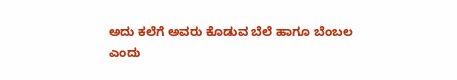ಅದು ಕಲೆಗೆ ಅವರು ಕೊಡುವ ಬೆಲೆ ಹಾಗೂ ಬೆಂಬಲ ಎಂದು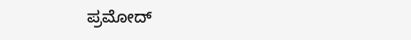ಪ್ರಮೋದ್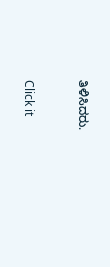ತಿಳಿಸಿದರು.


Click it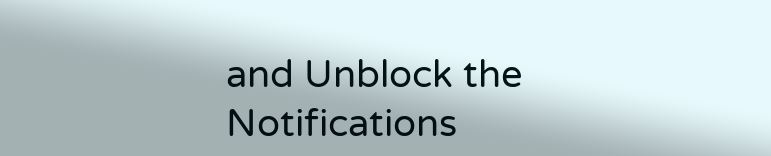and Unblock the Notifications